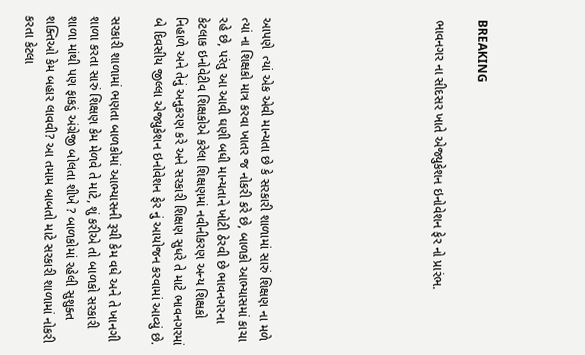BREAKING

ભાવનગર ના સીદસર ખાતે એજ્યુકેશન ઇનોવેશન ફેર નો પ્રારંભ.







આપણે  ત્યાં એક એવી માન્યતા છે કે સરકારી શાળામાં સારું શિક્ષણ ના મળે ત્યાં ના શિક્ષકો માત્ર કરવા ખાતર જ નોકરી કરે છે, બાળકો આભ્યાસમાં કાચા રહે છે, પરંતુ આ આવી ઘણી બધી માન્યતાને ખોટી ઠેરવી છે ભાવનગરના કેટલાક ઇનોવેટીવ શિક્ષકોએ કરેલા શિક્ષણમાં નવીનીકરણ અન્ય શિક્ષકો નિહાળે અને તેનું અનુકરણ કરે અને સરકારી શિક્ષણ સુધરે તે માટે ભાવનગરમાં બે દિવસીય જીલ્લા એજ્યુકેશન ઇનોવેશન ફેર નું આયોજન કરવામાં આવ્યું છે.

સરકારી શાળામાં ભણતા બાળકોમાં આભ્યાસની રૂચી કેમ વધે અને તે ખાનગી શાળા કરતા સારું શિક્ષણ કેમ મેળવે તે માટે, શું કરીએ તો બાળકો સરકારી શાળા માંથી પણ ફાકડું અંગ્રેજી બોલતા શીખે ? બાળકોમાં રહેલી સુશુક્ત શક્તિઓ કેમ બહાર લાવવી? આ તમામ બાબતો માટે સરકારી શાળામાં નોકરી કરતા કેટલા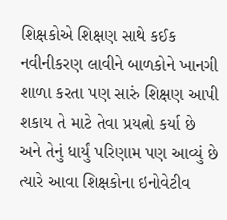શિક્ષકોએ શિક્ષણ સાથે કઈક નવીનીકરણ લાવીને બાળકોને ખાનગી શાળા કરતા પણ સારું શિક્ષણ આપી શકાય તે માટે તેવા પ્રયત્નો કર્યા છે અને તેનું ધાર્યું પરિણામ પણ આવ્યું છે ત્યારે આવા શિક્ષકોના ઇનોવેટીવ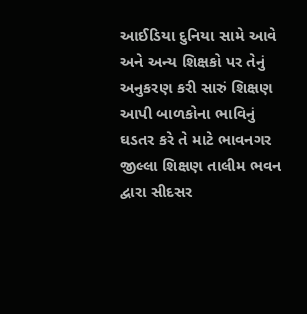આઈડિયા દુનિયા સામે આવે અને અન્ય શિક્ષકો પર તેનું અનુકરણ કરી સારું શિક્ષણ આપી બાળકોના ભાવિનું ઘડતર કરે તે માટે ભાવનગર જીલ્લા શિક્ષણ તાલીમ ભવન દ્વારા સીદસર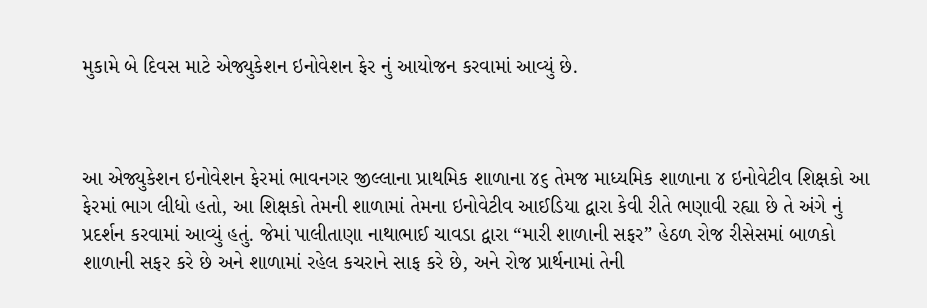મુકામે બે દિવસ માટે એજ્યુકેશન ઇનોવેશન ફેર નું આયોજન કરવામાં આવ્યું છે.



આ એજ્યુકેશન ઇનોવેશન ફેરમાં ભાવનગર જીલ્લાના પ્રાથમિક શાળાના ૪૬ તેમજ માધ્યમિક શાળાના ૪ ઇનોવેટીવ શિક્ષકો આ ફેરમાં ભાગ લીધો હતો, આ શિક્ષકો તેમની શાળામાં તેમના ઇનોવેટીવ આઈડિયા દ્વારા કેવી રીતે ભણાવી રહ્યા છે તે અંગે નું પ્રદર્શન કરવામાં આવ્યું હતું. જેમાં પાલીતાણા નાથાભાઈ ચાવડા દ્વારા “મારી શાળાની સફર” હેઠળ રોજ રીસેસમાં બાળકો શાળાની સફર કરે છે અને શાળામાં રહેલ કચરાને સાફ કરે છે, અને રોજ પ્રાર્થનામાં તેની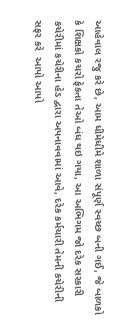આહેવાલ રજુ કરે છે, આમ ધીમેધીમે શાળા સંપૂર્ણ સ્વચ્છ બની ગઈ, જે બાળકો કે શિક્ષકો કચરો ફેકતા તેઓ બંધ થઇ ગયા, આ અભિગમ જો દરેક સરકારી કચેરીમાં કચેરીના હેડ દ્વારા અપનાવવામાં આવે, દરેક કર્મચારી તેમની કચેરીની સફર કરે  આપો આપો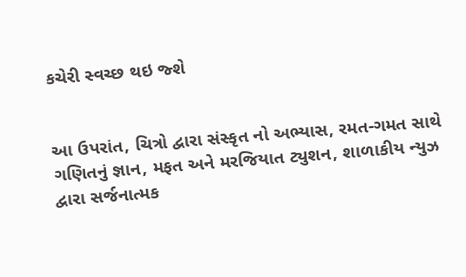કચેરી સ્વચ્છ થઇ જ્શે


આ ઉપરાંત, ચિત્રો દ્વારા સંસ્કૃત નો અભ્યાસ, રમત-ગમત સાથે ગણિતનું જ્ઞાન, મફત અને મરજિયાત ટ્યુશન, શાળાકીય ન્યુઝ દ્વારા સર્જનાત્મક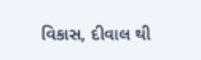વિકાસ, દીવાલ થી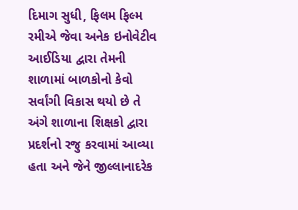દિમાગ સુધી, ફિલમ ફિલ્મ રમીએ જેવા અનેક ઇનોવેટીવ આઈડિયા દ્વારા તેમની શાળામાં બાળકોનો કેવો સર્વાંગી વિકાસ થયો છે તે અંગે શાળાના શિક્ષકો દ્વારા પ્રદર્શનો રજુ કરવામાં આવ્યા હતા અને જેને જીલ્લાનાદરેક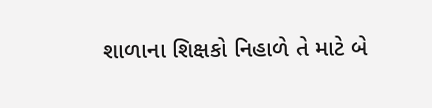શાળાના શિક્ષકો નિહાળે તે માટે બે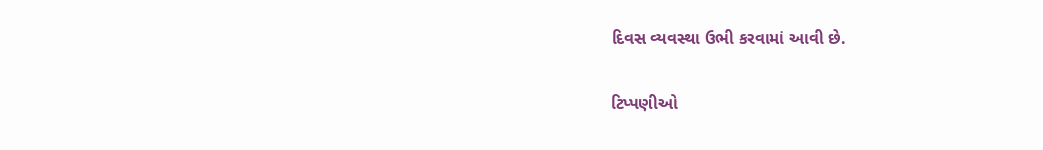દિવસ વ્યવસ્થા ઉભી કરવામાં આવી છે.

ટિપ્પણીઓ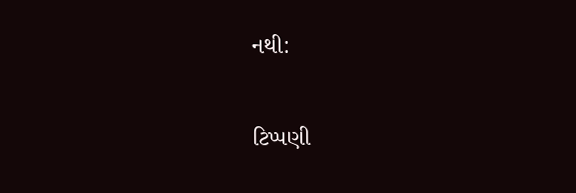નથી:

ટિપ્પણી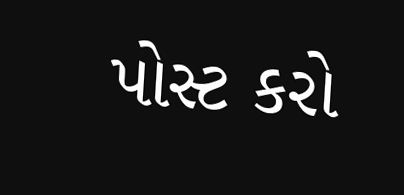પોસ્ટ કરો